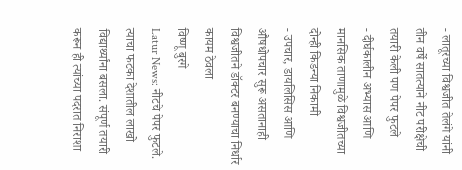- लातूरच्या विश्वजीत तेलंगे यांनी तीन वर्षे सातत्याने नीट परीक्षेची तयारी केली पण पेपर फुटले
- दीर्घकालीन अभ्यास आणि मानसिक ताणामुळे विश्वजीतच्या दोन्ही किडन्या निकामी
- उपचार, डायलिसिस आणि औषधोपचार सुरू असतानाही विश्वजीतने डॉक्टर बनण्याचा निर्धार कायम ठेवला
विष्णू बुरगे
Latur News: नीटचे पेपर फुटले. त्याचा फटका देशातील लाखो विद्यार्थ्यांना बसला. संपूर्ण तयारी करून ही त्यांच्या पदरात निराशा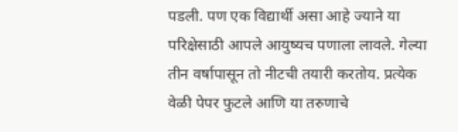पडली. पण एक विद्यार्थी असा आहे ज्याने या परिक्षेसाठी आपले आयुष्यच पणाला लावले. गेल्या तीन वर्षापासून तो नीटची तयारी करतोय. प्रत्येक वेळी पेपर फुटले आणि या तरुणाचे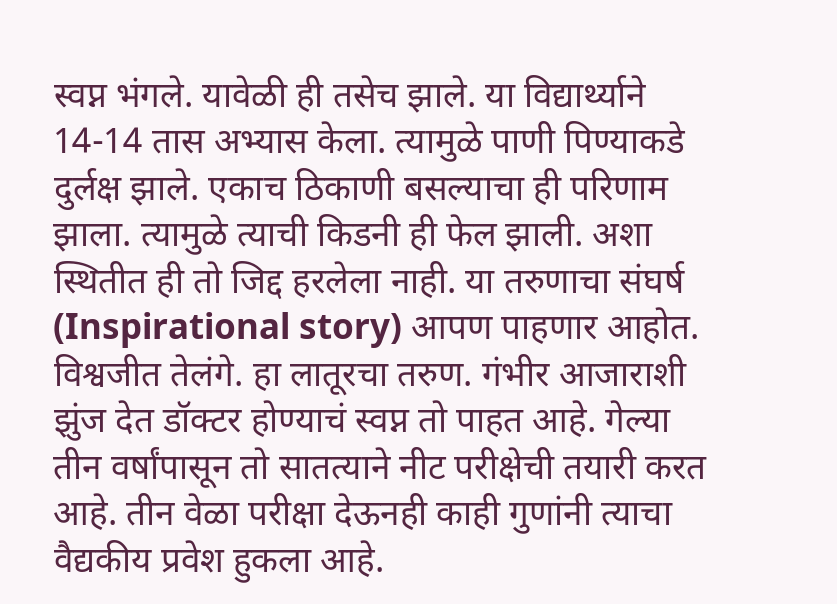स्वप्न भंगले. यावेळी ही तसेच झाले. या विद्यार्थ्याने 14-14 तास अभ्यास केला. त्यामुळे पाणी पिण्याकडे दुर्लक्ष झाले. एकाच ठिकाणी बसल्याचा ही परिणाम झाला. त्यामुळे त्याची किडनी ही फेल झाली. अशा स्थितीत ही तो जिद्द हरलेला नाही. या तरुणाचा संघर्ष (Inspirational story) आपण पाहणार आहोत.
विश्वजीत तेलंगे. हा लातूरचा तरुण. गंभीर आजाराशी झुंज देत डॉक्टर होण्याचं स्वप्न तो पाहत आहे. गेल्या तीन वर्षांपासून तो सातत्याने नीट परीक्षेची तयारी करत आहे. तीन वेळा परीक्षा देऊनही काही गुणांनी त्याचा वैद्यकीय प्रवेश हुकला आहे.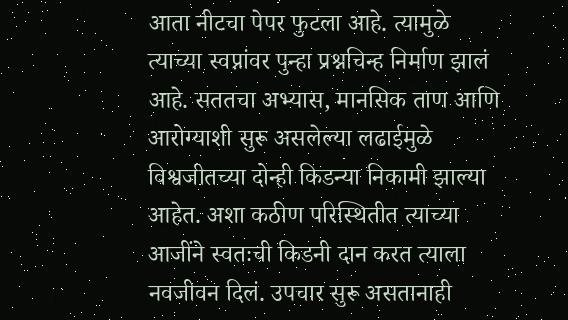आता नीटचा पेपर फुटला आहे. त्यामुळे त्याच्या स्वप्नांवर पुन्हा प्रश्नचिन्ह निर्माण झालं आहे. सततचा अभ्यास, मानसिक ताण आणि आरोग्याशी सुरू असलेल्या लढाईमुळे विश्वजीतच्या दोन्ही किडन्या निकामी झाल्या आहेत. अशा कठीण परिस्थितीत त्याच्या आजींने स्वतःची किडनी दान करत त्याला नवजीवन दिलं. उपचार सुरू असतानाही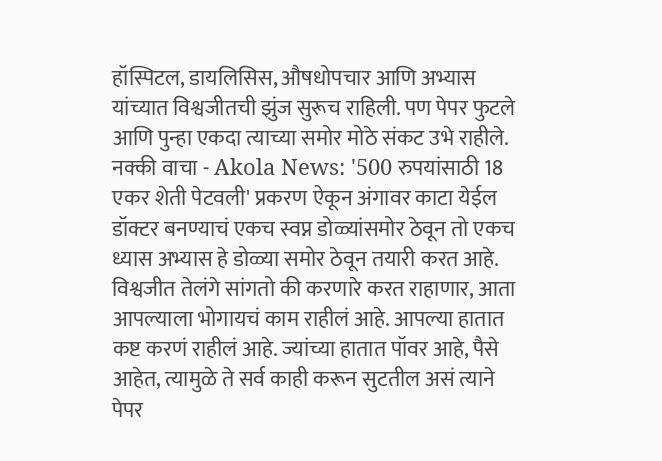हॉस्पिटल, डायलिसिस, औषधोपचार आणि अभ्यास यांच्यात विश्वजीतची झुंज सुरूच राहिली. पण पेपर फुटले आणि पुन्हा एकदा त्याच्या समोर मोठे संकट उभे राहीले.
नक्की वाचा - Akola News: '500 रुपयांसाठी 18 एकर शेती पेटवली' प्रकरण ऐकून अंगावर काटा येईल
डॉक्टर बनण्याचं एकच स्वप्न डोळ्यांसमोर ठेवून तो एकच ध्यास अभ्यास हे डोळ्या समोर ठेवून तयारी करत आहे. विश्वजीत तेलंगे सांगतो की करणारे करत राहाणार, आता आपल्याला भोगायचं काम राहीलं आहे. आपल्या हातात कष्ट करणं राहीलं आहे. ज्यांच्या हातात पॉवर आहे, पैसे आहेत, त्यामुळे ते सर्व काही करून सुटतील असं त्याने पेपर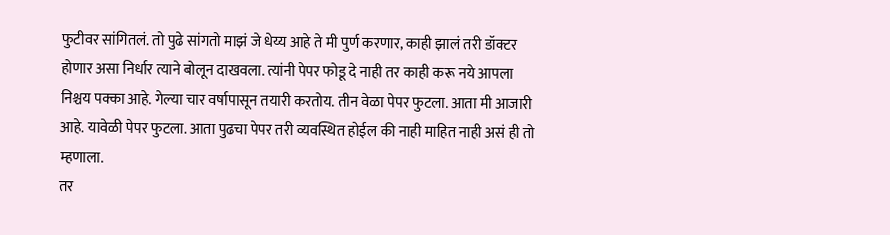फुटीवर सांगितलं. तो पुढे सांगतो माझं जे धेय्य आहे ते मी पुर्ण करणार, काही झालं तरी डॉक्टर होणार असा निर्धार त्याने बोलून दाखवला. त्यांनी पेपर फोडू दे नाही तर काही करू नये आपला निश्चय पक्का आहे. गेल्या चार वर्षापासून तयारी करतोय. तीन वेळा पेपर फुटला. आता मी आजारी आहे. यावेळी पेपर फुटला. आता पुढचा पेपर तरी व्यवस्थित होईल की नाही माहित नाही असं ही तो म्हणाला.
तर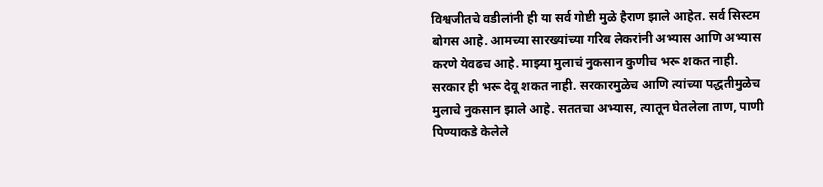विश्वजीतचे वडीलांनी ही या सर्व गोष्टी मुळे हैराण झाले आहेत. सर्व सिस्टम बोगस आहे. आमच्या सारख्यांच्या गरिब लेकरांनी अभ्यास आणि अभ्यास करणे येवढच आहे. माझ्या मुलाचं नुकसान कुणीच भरू शकत नाही. सरकार ही भरू देवू शकत नाही. सरकारमुळेच आणि त्यांच्या पद्धतीमुळेच मुलाचे नुकसान झाले आहे. सततचा अभ्यास, त्यातून घेतलेला ताण, पाणी पिण्याकडे केलेले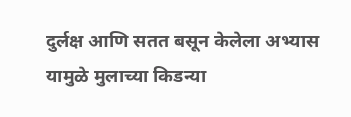दुर्लक्ष आणि सतत बसून केलेला अभ्यास यामुळे मुलाच्या किडन्या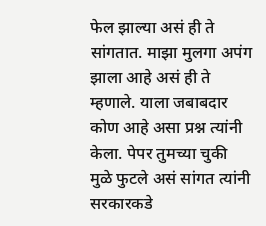फेल झाल्या असं ही ते सांगतात. माझा मुलगा अपंग झाला आहे असं ही ते म्हणाले. याला जबाबदार कोण आहे असा प्रश्न त्यांनी केला. पेपर तुमच्या चुकी मुळे फुटले असं सांगत त्यांनी सरकारकडे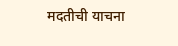मदतीची याचना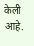केली आहे.